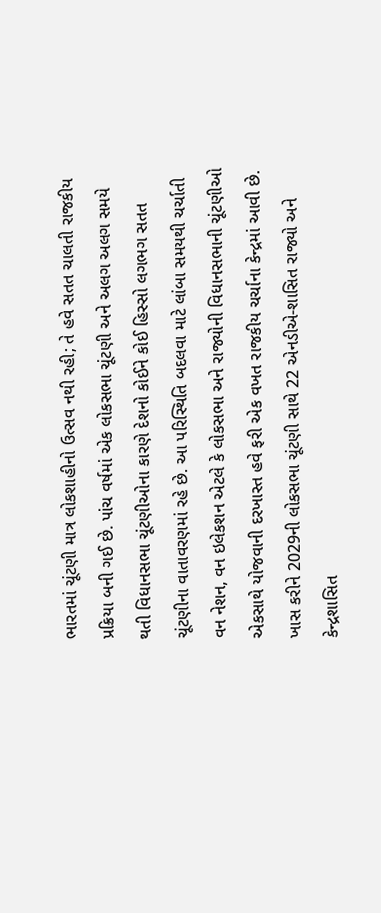ભારતમાં ચૂંટણી માત્ર લોકશાહીનો ઉત્સવ નથી રહી; તે હવે સતત ચાલતી રાજકીય પ્રક્રિયા બની ગઈ છે. પાંચ વર્ષમાં એક લોકસભા ચૂંટણી અને અલગ અલગ સમયે થતી વિધાનસભા ચૂંટણીઓના કારણે દેશનો કોઈને કોઈ હિસ્સો લગભગ સતત ચૂંટણીના વાતાવરણમાં રહે છે. આ પરિસ્થિતિ બદલવા માટે લાંબા સમયથી ચર્ચાતી વન નેશન, વન ઇલેકશન એટલે કે લોકસભા અને રાજ્યોની વિધાનસભાની ચૂંટણીઓ એકસાથે યોજવાની દરખાસ્ત હવે ફરી એક વખત રાજકીય ચર્ચાના કેન્દ્રમાં આવી છે. ખાસ કરીને 2029ની લોકસભા ચૂંટણી સાથે 22 એનડીએ-શાસિત રાજ્યો અને કેન્દ્રશાસિત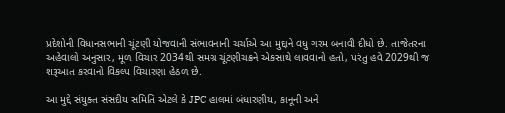પ્રદેશોની વિધાનસભાની ચૂંટણી યોજવાની સંભાવનાની ચર્ચાએ આ મુદ્દાને વધુ ગરમ બનાવી દીધો છે. તાજેતરના અહેવાલો અનુસાર, મૂળ વિચાર 2034થી સમગ્ર ચૂંટણીચક્રને એકસાથે લાવવાનો હતો, પરંતુ હવે 2029થી જ શરૂઆત કરવાનો વિકલ્પ વિચારણા હેઠળ છે.

આ મુદ્દે સંયુક્ત સંસદીય સમિતિ એટલે કે JPC હાલમાં બંધારણીય, કાનૂની અને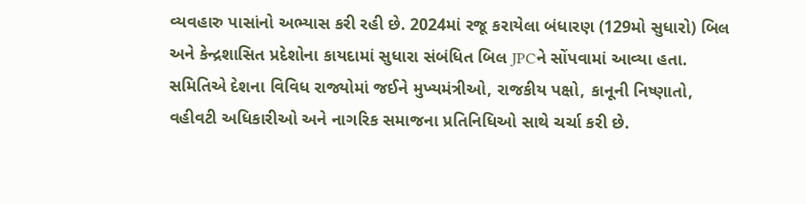વ્યવહારુ પાસાંનો અભ્યાસ કરી રહી છે. 2024માં રજૂ કરાયેલા બંધારણ (129મો સુધારો) બિલ અને કેન્દ્રશાસિત પ્રદેશોના કાયદામાં સુધારા સંબંધિત બિલ JPCને સોંપવામાં આવ્યા હતા. સમિતિએ દેશના વિવિધ રાજ્યોમાં જઈને મુખ્યમંત્રીઓ, રાજકીય પક્ષો, કાનૂની નિષ્ણાતો, વહીવટી અધિકારીઓ અને નાગરિક સમાજના પ્રતિનિધિઓ સાથે ચર્ચા કરી છે.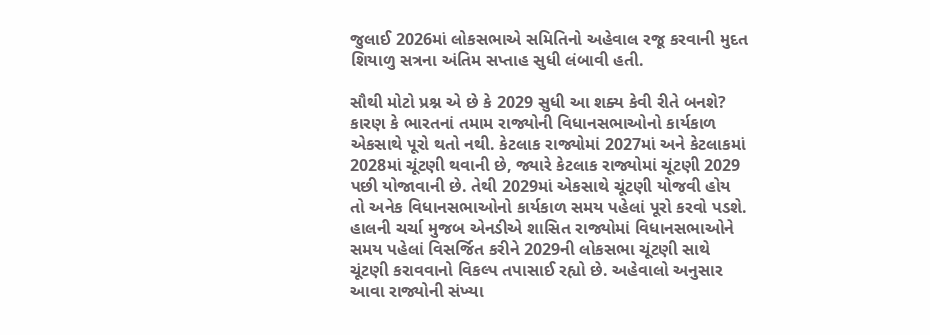જુલાઈ 2026માં લોકસભાએ સમિતિનો અહેવાલ રજૂ કરવાની મુદત શિયાળુ સત્રના અંતિમ સપ્તાહ સુધી લંબાવી હતી.

સૌથી મોટો પ્રશ્ન એ છે કે 2029 સુધી આ શક્ય કેવી રીતે બનશે? કારણ કે ભારતનાં તમામ રાજ્યોની વિધાનસભાઓનો કાર્યકાળ એકસાથે પૂરો થતો નથી. કેટલાક રાજ્યોમાં 2027માં અને કેટલાકમાં 2028માં ચૂંટણી થવાની છે, જ્યારે કેટલાક રાજ્યોમાં ચૂંટણી 2029 પછી યોજાવાની છે. તેથી 2029માં એકસાથે ચૂંટણી યોજવી હોય તો અનેક વિધાનસભાઓનો કાર્યકાળ સમય પહેલાં પૂરો કરવો પડશે. હાલની ચર્ચા મુજબ એનડીએ શાસિત રાજ્યોમાં વિધાનસભાઓને સમય પહેલાં વિસર્જિત કરીને 2029ની લોકસભા ચૂંટણી સાથે ચૂંટણી કરાવવાનો વિકલ્પ તપાસાઈ રહ્યો છે. અહેવાલો અનુસાર આવા રાજ્યોની સંખ્યા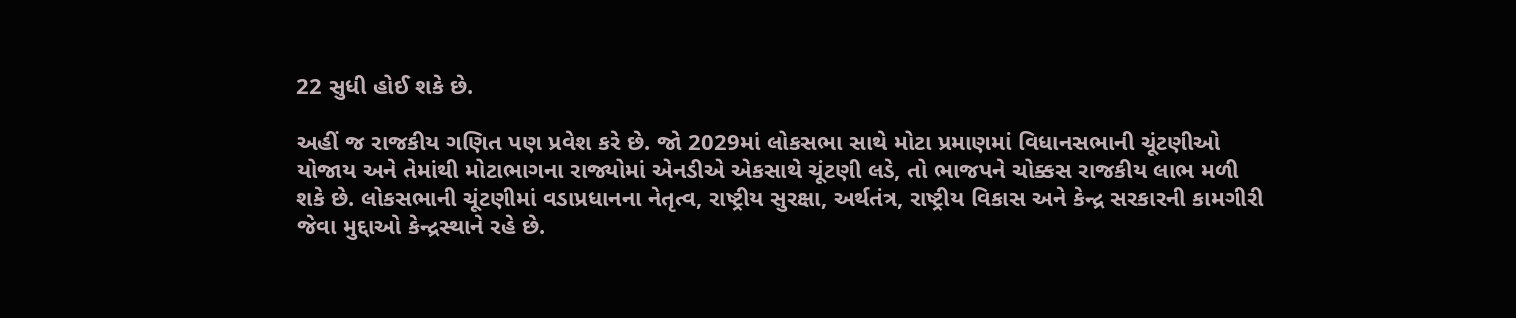22 સુધી હોઈ શકે છે.

અહીં જ રાજકીય ગણિત પણ પ્રવેશ કરે છે. જો 2029માં લોકસભા સાથે મોટા પ્રમાણમાં વિધાનસભાની ચૂંટણીઓ યોજાય અને તેમાંથી મોટાભાગના રાજ્યોમાં એનડીએ એકસાથે ચૂંટણી લડે, તો ભાજપને ચોક્કસ રાજકીય લાભ મળી શકે છે. લોકસભાની ચૂંટણીમાં વડાપ્રધાનના નેતૃત્વ, રાષ્ટ્રીય સુરક્ષા, અર્થતંત્ર, રાષ્ટ્રીય વિકાસ અને કેન્દ્ર સરકારની કામગીરી જેવા મુદ્દાઓ કેન્દ્રસ્થાને રહે છે.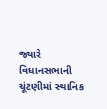જ્યારે વિધાનસભાની ચૂંટણીમાં સ્થાનિક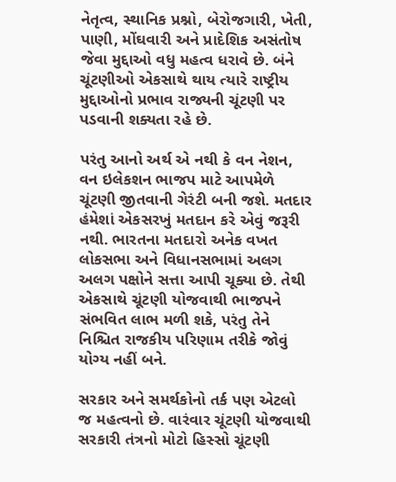નેતૃત્વ, સ્થાનિક પ્રશ્નો, બેરોજગારી, ખેતી, પાણી, મોંઘવારી અને પ્રાદેશિક અસંતોષ જેવા મુદ્દાઓ વધુ મહત્વ ધરાવે છે. બંને ચૂંટણીઓ એકસાથે થાય ત્યારે રાષ્ટ્રીય મુદ્દાઓનો પ્રભાવ રાજ્યની ચૂંટણી પર પડવાની શક્યતા રહે છે.

પરંતુ આનો અર્થ એ નથી કે વન નેશન, વન ઇલેકશન ભાજપ માટે આપમેળે ચૂંટણી જીતવાની ગેરંટી બની જશે. મતદાર હંમેશાં એકસરખું મતદાન કરે એવું જરૂરી નથી. ભારતના મતદારો અનેક વખત લોકસભા અને વિધાનસભામાં અલગ અલગ પક્ષોને સત્તા આપી ચૂક્યા છે. તેથી એકસાથે ચૂંટણી યોજવાથી ભાજપને સંભવિત લાભ મળી શકે, પરંતુ તેને નિશ્ચિત રાજકીય પરિણામ તરીકે જોવું યોગ્ય નહીં બને.

સરકાર અને સમર્થકોનો તર્ક પણ એટલો જ મહત્વનો છે. વારંવાર ચૂંટણી યોજવાથી સરકારી તંત્રનો મોટો હિસ્સો ચૂંટણી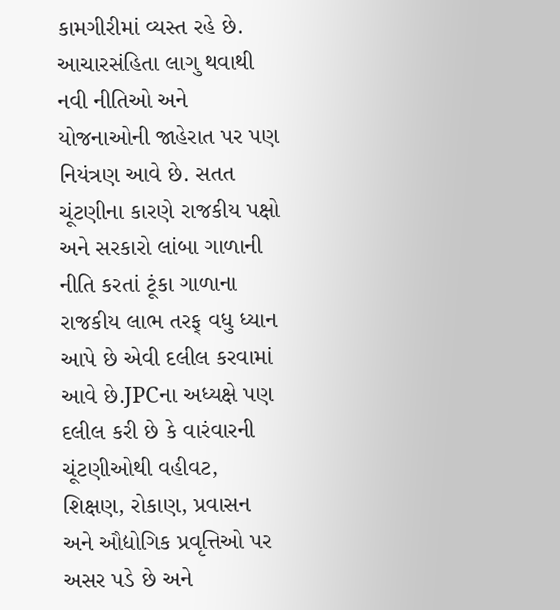કામગીરીમાં વ્યસ્ત રહે છે. આચારસંહિતા લાગુ થવાથી નવી નીતિઓ અને યોજનાઓની જાહેરાત પર પણ નિયંત્રણ આવે છે. સતત ચૂંટણીના કારણે રાજકીય પક્ષો અને સરકારો લાંબા ગાળાની નીતિ કરતાં ટૂંકા ગાળાના રાજકીય લાભ તરફ્ વધુ ધ્યાન આપે છે એવી દલીલ કરવામાં આવે છે.JPCના અધ્યક્ષે પણ દલીલ કરી છે કે વારંવારની ચૂંટણીઓથી વહીવટ, શિક્ષણ, રોકાણ, પ્રવાસન અને ઔદ્યોગિક પ્રવૃત્તિઓ પર અસર પડે છે અને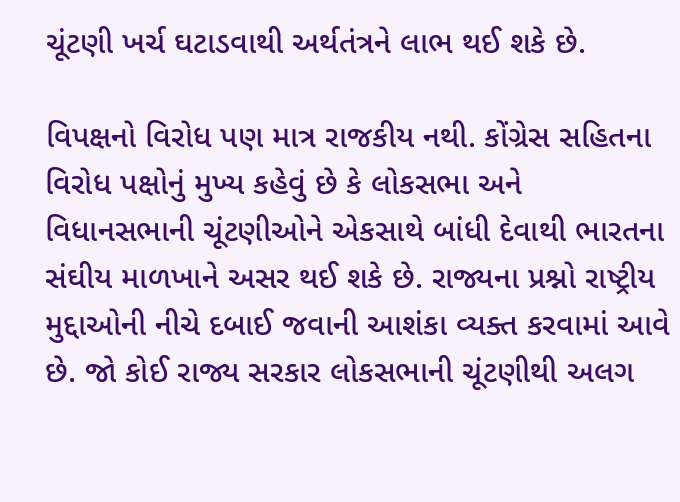ચૂંટણી ખર્ચ ઘટાડવાથી અર્થતંત્રને લાભ થઈ શકે છે.

વિપક્ષનો વિરોધ પણ માત્ર રાજકીય નથી. કોંગ્રેસ સહિતના વિરોધ પક્ષોનું મુખ્ય કહેવું છે કે લોકસભા અને વિધાનસભાની ચૂંટણીઓને એકસાથે બાંધી દેવાથી ભારતના સંઘીય માળખાને અસર થઈ શકે છે. રાજ્યના પ્રશ્નો રાષ્ટ્રીય મુદ્દાઓની નીચે દબાઈ જવાની આશંકા વ્યક્ત કરવામાં આવે છે. જો કોઈ રાજ્ય સરકાર લોકસભાની ચૂંટણીથી અલગ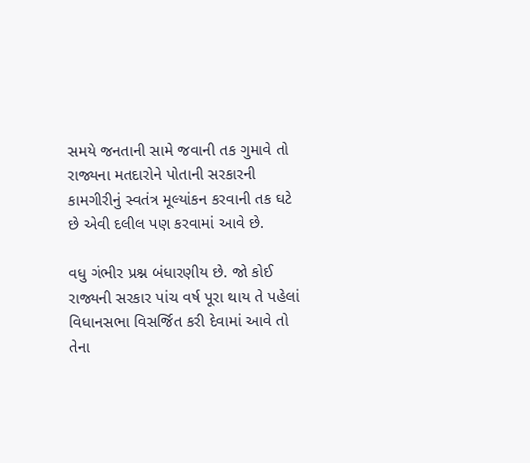સમયે જનતાની સામે જવાની તક ગુમાવે તો રાજ્યના મતદારોને પોતાની સરકારની કામગીરીનું સ્વતંત્ર મૂલ્યાંકન કરવાની તક ઘટે છે એવી દલીલ પણ કરવામાં આવે છે.

વધુ ગંભીર પ્રશ્ન બંધારણીય છે. જો કોઈ રાજ્યની સરકાર પાંચ વર્ષ પૂરા થાય તે પહેલાં વિધાનસભા વિસર્જિત કરી દેવામાં આવે તો તેના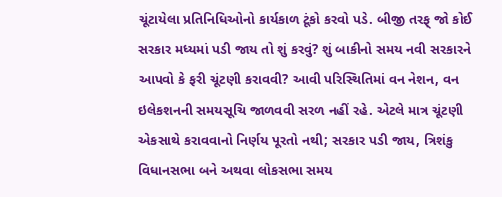ચૂંટાયેલા પ્રતિનિધિઓનો કાર્યકાળ ટૂંકો કરવો પડે. બીજી તરફ્ જો કોઈ સરકાર મધ્યમાં પડી જાય તો શું કરવું? શું બાકીનો સમય નવી સરકારને આપવો કે ફરી ચૂંટણી કરાવવી? આવી પરિસ્થિતિમાં વન નેશન, વન ઇલેકશનની સમયસૂચિ જાળવવી સરળ નહીં રહે. એટલે માત્ર ચૂંટણી એકસાથે કરાવવાનો નિર્ણય પૂરતો નથી; સરકાર પડી જાય, ત્રિશંકુ વિધાનસભા બને અથવા લોકસભા સમય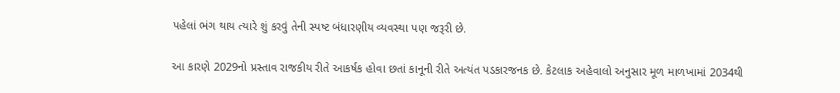પહેલાં ભંગ થાય ત્યારે શું કરવું તેની સ્પષ્ટ બંધારણીય વ્યવસ્થા પણ જરૂરી છે.

આ કારણે 2029નો પ્રસ્તાવ રાજકીય રીતે આકર્ષક હોવા છતાં કાનૂની રીતે અત્યંત પડકારજનક છે. કેટલાક અહેવાલો અનુસાર મૂળ માળખામાં 2034થી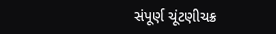સંપૂર્ણ ચૂંટણીચક્ર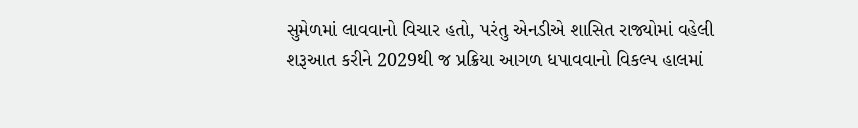સુમેળમાં લાવવાનો વિચાર હતો, પરંતુ એનડીએ શાસિત રાજ્યોમાં વહેલી શરૂઆત કરીને 2029થી જ પ્રક્રિયા આગળ ધપાવવાનો વિકલ્પ હાલમાં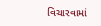વિચારવામાં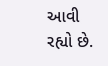આવી રહ્યો છે.